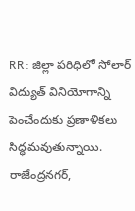RR: జిల్లా పరిధిలో సోలార్ విద్యుత్ వినియోగాన్ని పెంచేందుకు ప్రణాళికలు సిద్ధమవుతున్నాయి. రాజేంద్రనగర్,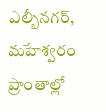ఎల్బీనగర్, మహేశ్వరం ప్రాంతాల్లో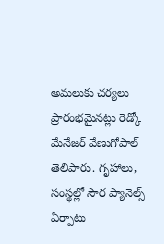అమలుకు చర్యలు ప్రారంభమైనట్లు రెడ్కో మేనేజర్ వేణుగోపాల్ తెలిపారు. గృహాలు, సంస్థల్లో సౌర ప్యానెల్స్ ఏర్పాటు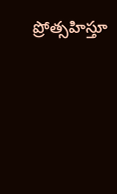ప్రోత్సహిస్తూ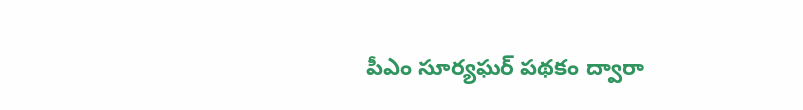పీఎం సూర్యఘర్ పథకం ద్వారా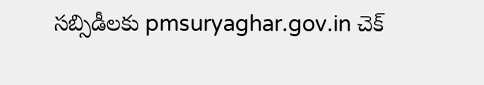సబ్సిడీలకు pmsuryaghar.gov.in చెక్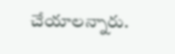చేయాలన్నారు.